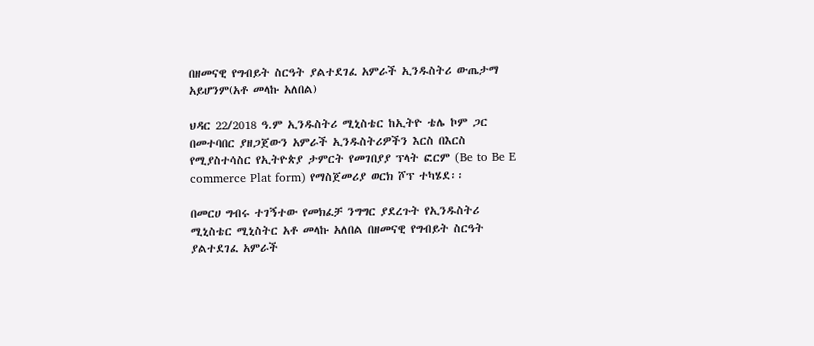በዘመናዊ የግብይት ስርዓት ያልተደገፈ አምራች ኢንዱስትሪ ውጤታማ አይሆንም(አቶ መላኩ አለበል)

ህዳር 22/2018 ዓ.ም ኢንዱስትሪ ሚኒስቴር ከኢትዮ ቴሌ ኮም ጋር በመተባበር ያዘጋጀውን አምራች ኢንዱስትሪዎችን እርስ በእርስ የሚያስተሳስር የኢትዮጵያ ታምርት የመገበያያ ፕላት ፎርም (Be to Be E commerce Plat form) የማስጀመሪያ ወርክ ሾፕ ተካሄደ፡፡

በመርሀ ግብሩ ተገኝተው የመክፈቻ ንግግር ያደረጉት የኢንዱስትሪ ሚኒስቴር ሚኒስትር አቶ መላኩ አለበል በዘመናዊ የግብይት ስርዓት ያልተደገፈ አምራች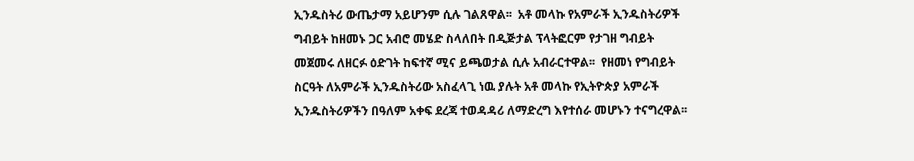ኢንዱስትሪ ውጤታማ አይሆንም ሲሉ ገልጸዋል፡፡  አቶ መላኩ የአምራች ኢንዱስትሪዎች ግብይት ከዘመኑ ጋር አብሮ መሄድ ስላለበት በዲጅታል ፕላትፎርም የታገዘ ግብይት መጀመሩ ለዘርፉ ዕድገት ከፍተኛ ሚና ይጫወታል ሲሉ አብራርተዋል፡፡  የዘመነ የግብይት ስርዓት ለአምራች ኢንዱስትሪው አስፈላጊ ነዉ ያሉት አቶ መላኩ የኢትዮጵያ አምራች ኢንዱስትሪዎችን በዓለም አቀፍ ደረጃ ተወዳዳሪ ለማድረግ እየተሰራ መሆኑን ተናግረዋል፡፡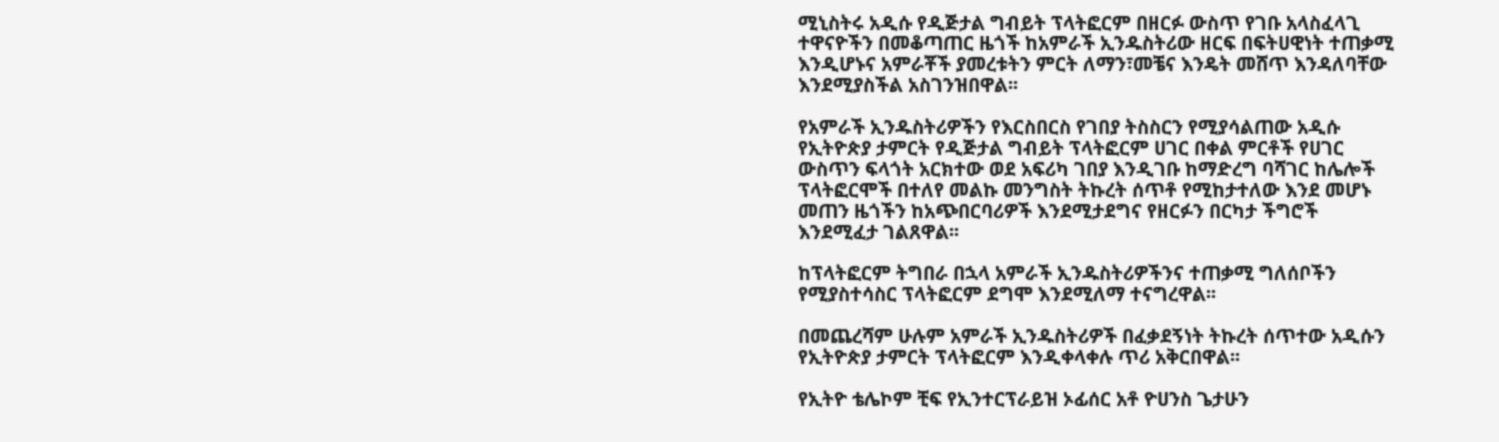ሚኒስትሩ አዲሱ የዲጅታል ግብይት ፕላትፎርም በዘርፉ ውስጥ የገቡ አላስፈላጊ ተዋናዮችን በመቆጣጠር ዜጎች ከአምራች ኢንዱስትሪው ዘርፍ በፍትሀዊነት ተጠቃሚ እንዲሆኑና አምራቾች ያመረቱትን ምርት ለማን፣መቼና እንዴት መሸጥ እንዳለባቸው እንደሚያስችል አስገንዝበዋል፡፡

የአምራች ኢንዱስትሪዎችን የእርስበርስ የገበያ ትስስርን የሚያሳልጠው አዲሱ የኢትዮጵያ ታምርት የዲጅታል ግብይት ፕላትፎርም ሀገር በቀል ምርቶች የሀገር ውስጥን ፍላጎት አርክተው ወደ አፍሪካ ገበያ እንዲገቡ ከማድረግ ባሻገር ከሌሎች ፕላትፎርሞች በተለየ መልኩ መንግስት ትኩረት ሰጥቶ የሚከታተለው እንደ መሆኑ መጠን ዜጎችን ከአጭበርባሪዎች እንደሚታደግና የዘርፉን በርካታ ችግሮች እንደሚፈታ ገልጸዋል፡፡

ከፕላትፎርም ትግበራ በኋላ አምራች ኢንዱስትሪዎችንና ተጠቃሚ ግለሰቦችን የሚያስተሳስር ፕላትፎርም ደግሞ እንደሚለማ ተናግረዋል፡፡

በመጨረሻም ሁሉም አምራች ኢንዱስትሪዎች በፈቃደኝነት ትኩረት ሰጥተው አዲሱን የኢትዮጵያ ታምርት ፕላትፎርም እንዲቀላቀሉ ጥሪ አቅርበዋል፡፡

የኢትዮ ቴሌኮም ቺፍ የኢንተርፕራይዝ ኦፊሰር አቶ ዮሀንስ ጌታሁን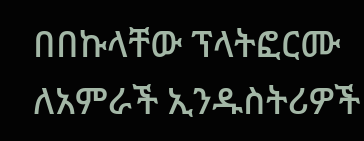በበኩላቸው ፕላትፎርሙ ለአምራች ኢንዱስትሪዎች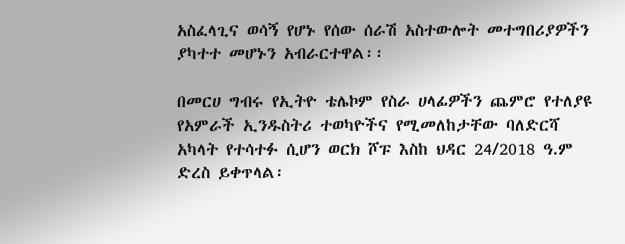አስፈላጊና ወሳኝ የሆኑ የሰው ሰራሽ አስተውሎት መተግበሪያዎችን ያካተተ መሆኑን አብራርተዋል፡፡

በመርሀ ግብሩ የኢትዮ ቴሌኮም የስራ ሀላፊዎችን ጨምሮ የተለያዩ የአምራች ኢንዱስትሪ ተወካዮችና የሚመለከታቸው ባለድርሻ አካላት የተሳተፉ ሲሆን ወርክ ሾፑ እስከ ህዳር 24/2018 ዓ.ም ድረስ ይቀጥላል፡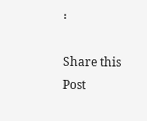፡

Share this Post